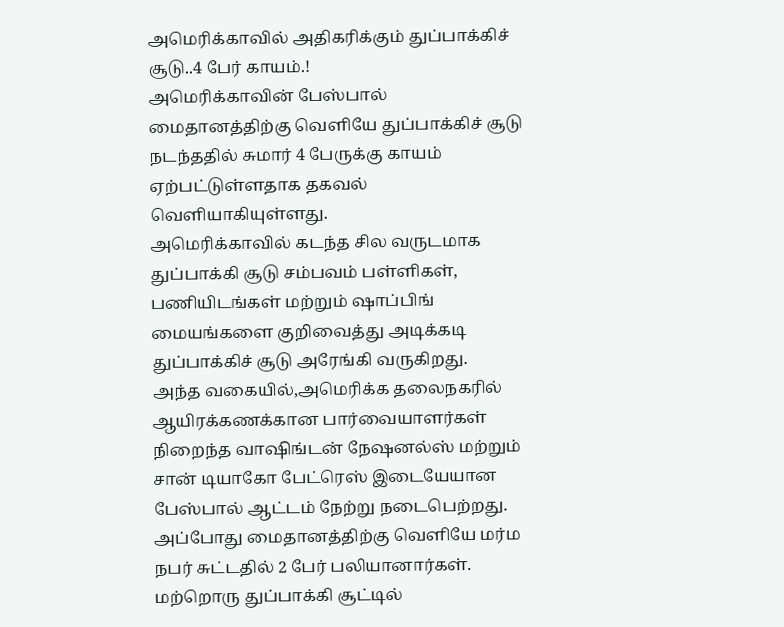அமெரிக்காவில் அதிகரிக்கும் துப்பாக்கிச் சூடு..4 பேர் காயம்.!
அமெரிக்காவின் பேஸ்பால் மைதானத்திற்கு வெளியே துப்பாக்கிச் சூடு நடந்ததில் சுமார் 4 பேருக்கு காயம் ஏற்பட்டுள்ளதாக தகவல் வெளியாகியுள்ளது.
அமெரிக்காவில் கடந்த சில வருடமாக துப்பாக்கி சூடு சம்பவம் பள்ளிகள், பணியிடங்கள் மற்றும் ஷாப்பிங் மையங்களை குறிவைத்து அடிக்கடி துப்பாக்கிச் சூடு அரேங்கி வருகிறது.
அந்த வகையில்,அமெரிக்க தலைநகரில் ஆயிரக்கணக்கான பார்வையாளர்கள் நிறைந்த வாஷிங்டன் நேஷனல்ஸ் மற்றும் சான் டியாகோ பேட்ரெஸ் இடையேயான பேஸ்பால் ஆட்டம் நேற்று நடைபெற்றது.
அப்போது மைதானத்திற்கு வெளியே மர்ம நபர் சுட்டதில் 2 பேர் பலியானார்கள். மற்றொரு துப்பாக்கி சூட்டில்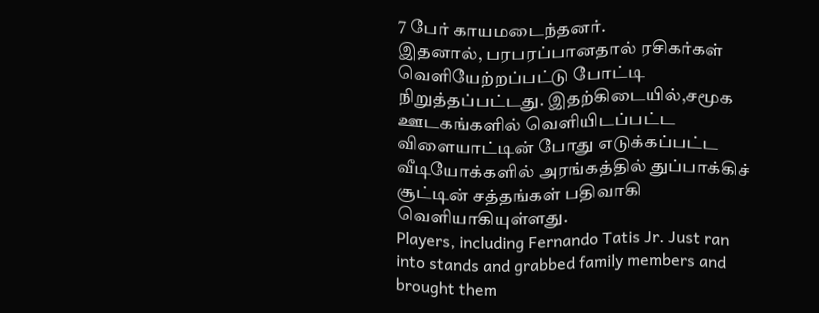7 பேர் காயமடைந்தனர்.
இதனால், பரபரப்பானதால் ரசிகர்கள் வெளியேற்றப்பட்டு போட்டி நிறுத்தப்பட்டது. இதற்கிடையில்,சமூக ஊடகங்களில் வெளியிடப்பட்ட விளையாட்டின் போது எடுக்கப்பட்ட வீடியோக்களில் அரங்கத்தில் துப்பாக்கிச் சூட்டின் சத்தங்கள் பதிவாகி வெளியாகியுள்ளது.
Players, including Fernando Tatis Jr. Just ran into stands and grabbed family members and brought them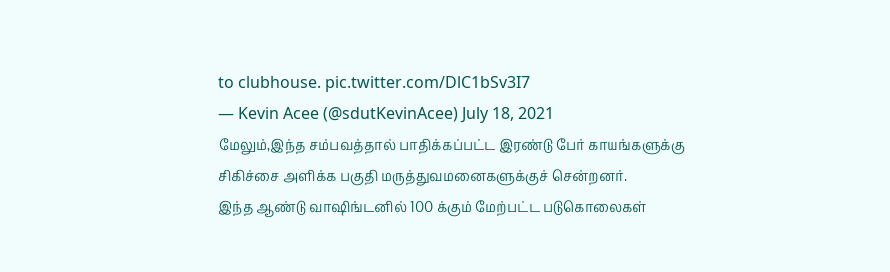to clubhouse. pic.twitter.com/DlC1bSv3I7
— Kevin Acee (@sdutKevinAcee) July 18, 2021
மேலும்,இந்த சம்பவத்தால் பாதிக்கப்பட்ட இரண்டு பேர் காயங்களுக்கு சிகிச்சை அளிக்க பகுதி மருத்துவமனைகளுக்குச் சென்றனர்.
இந்த ஆண்டு வாஷிங்டனில் 100 க்கும் மேற்பட்ட படுகொலைகள்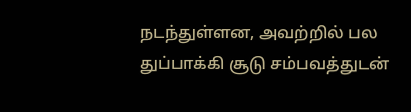நடந்துள்ளன, அவற்றில் பல துப்பாக்கி சூடு சம்பவத்துடன்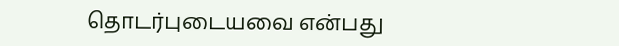தொடர்புடையவை என்பது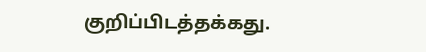குறிப்பிடத்தக்கது.